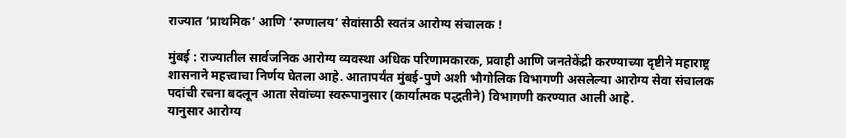राज्यात ‘प्राथमिक’ आणि ‘रुग्णालय’ सेवांसाठी स्वतंत्र आरोग्य संचालक !

मुंबई : राज्यातील सार्वजनिक आरोग्य व्यवस्था अधिक परिणामकारक, प्रवाही आणि जनतेकेंद्री करण्याच्या दृष्टीने महाराष्ट्र शासनाने महत्त्वाचा निर्णय घेतला आहे. आतापर्यंत मुंबई-पुणे अशी भौगोलिक विभागणी असलेल्या आरोग्य सेवा संचालक पदांची रचना बदलून आता सेवांच्या स्वरूपानुसार (कार्यात्मक पद्धतीने) विभागणी करण्यात आली आहे.
यानुसार आरोग्य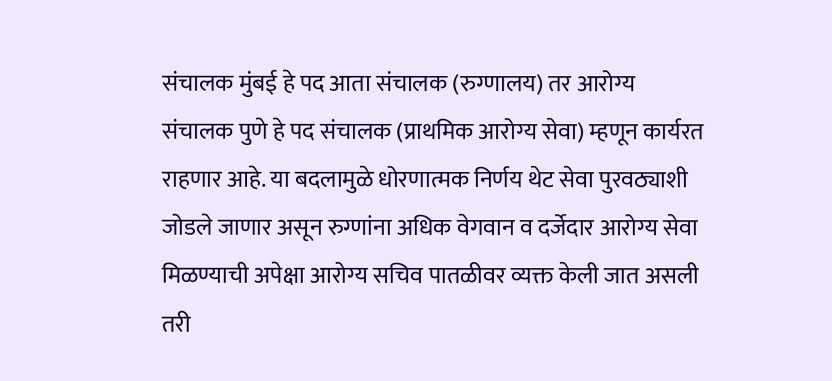संचालक मुंबई हे पद आता संचालक (रुग्णालय) तर आरोग्य संचालक पुणे हे पद संचालक (प्राथमिक आरोग्य सेवा) म्हणून कार्यरत राहणार आहे. या बदलामुळे धोरणात्मक निर्णय थेट सेवा पुरवठ्याशी जोडले जाणार असून रुग्णांना अधिक वेगवान व दर्जेदार आरोग्य सेवा मिळण्याची अपेक्षा आरोग्य सचिव पातळीवर व्यक्त केली जात असली तरी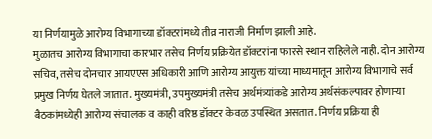या निर्णयामुळे आरोग्य विभागाच्या डॉक्टरांमध्ये तीव्र नाराजी निर्माण झाली आहे.
मुळातच आरोग्य विभागाचा कारभार तसेच निर्णय प्रक्रियेत डॉक्टरांना फारसे स्थान राहिलेले नाही. दोन आरोग्य सचिव, तसेच दोनचार आयएएस अधिकारी आणि आरोग्य आयुक्त यांच्या माध्यमातून आरोग्य विभागाचे सर्व प्रमुख निर्णय घेतले जातात. मुख्यमंत्री, उपमुख्यमंत्री तसेच अर्थमंत्र्यांकडे आरोग्य अर्थसंकल्पावर होणाऱ्या बैठकांमध्येही आरोग्य संचालक व काही वरिष्ठ डॉक्टर केवळ उपस्थित असतात. निर्णय प्रक्रिया ही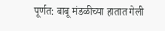पूर्णत: बाबू मंडळीच्या हातात गेली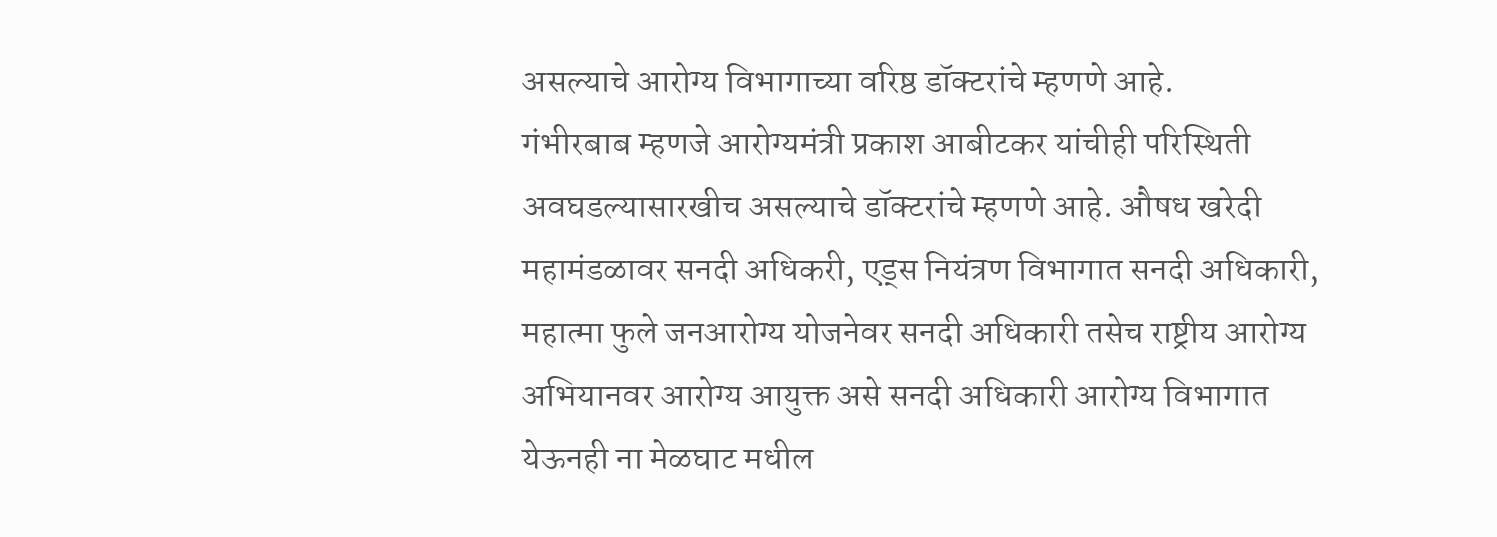असल्याचे आरोग्य विभागाच्या वरिष्ठ डॉक्टरांचे म्हणणे आहे.
गंभीरबाब म्हणजे आरोग्यमंत्री प्रकाश आबीटकर यांचीही परिस्थिती अवघडल्यासारखीच असल्याचे डॉक्टरांचे म्हणणे आहे. औषध खरेदी महामंडळावर सनदी अधिकरी, एड्स नियंत्रण विभागात सनदी अधिकारी, महात्मा फुले जनआरोग्य योजनेवर सनदी अधिकारी तसेच राष्ट्रीय आरोग्य अभियानवर आरोग्य आयुक्त असे सनदी अधिकारी आरोग्य विभागात येऊनही ना मेळघाट मधील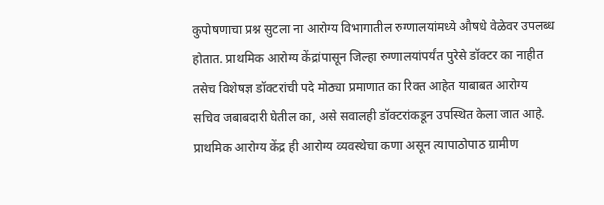कुपोषणाचा प्रश्न सुटला ना आरोग्य विभागातील रुग्णालयांमध्ये औषधे वेळेवर उपलब्ध होतात. प्राथमिक आरोग्य केंद्रांपासून जिल्हा रुग्णालयांपर्यंत पुरेसे डॉक्टर का नाहीत तसेच विशेषज्ञ डॉक्टरांची पदे मोठ्या प्रमाणात का रिक्त आहेत याबाबत आरोग्य सचिव जबाबदारी घेतील का, असे सवालही डॉक्टरांकडून उपस्थित केला जात आहे.
प्राथमिक आरोग्य केंद्र ही आरोग्य व्यवस्थेचा कणा असून त्यापाठोपाठ ग्रामीण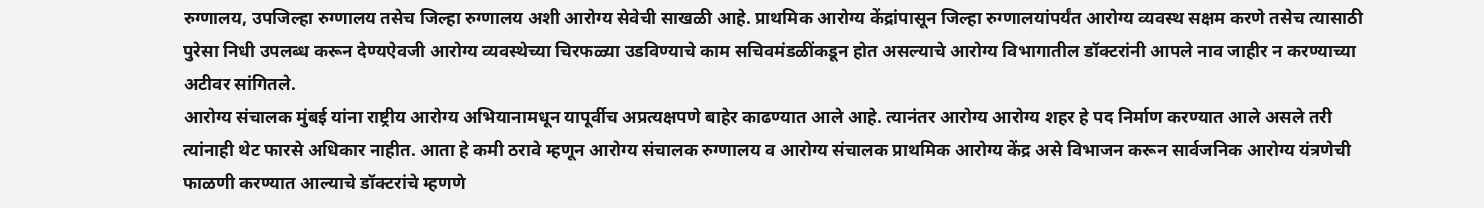रुग्णालय, उपजिल्हा रुग्णालय तसेच जिल्हा रुग्णालय अशी आरोग्य सेवेची साखळी आहे. प्राथमिक आरोग्य केंद्रांपासून जिल्हा रुग्णालयांपर्यंत आरोग्य व्यवस्थ सक्षम करणे तसेच त्यासाठी पुरेसा निधी उपलब्ध करून देण्यऐवजी आरोग्य व्यवस्थेच्या चिरफळ्या उडविण्याचे काम सचिवमंडळींकडून होत असल्याचे आरोग्य विभागातील डॉक्टरांनी आपले नाव जाहीर न करण्याच्या अटीवर सांगितले.
आरोग्य संचालक मुंबई यांना राष्ट्रीय आरोग्य अभियानामधून यापूर्वीच अप्रत्यक्षपणे बाहेर काढण्यात आले आहे. त्यानंतर आरोग्य आरोग्य शहर हे पद निर्माण करण्यात आले असले तरी त्यांनाही थेट फारसे अधिकार नाहीत. आता हे कमी ठरावे म्हणून आरोग्य संचालक रुग्णालय व आरोग्य संचालक प्राथमिक आरोग्य केंद्र असे विभाजन करून सार्वजनिक आरोग्य यंत्रणेची फाळणी करण्यात आल्याचे डॉक्टरांचे म्हणणे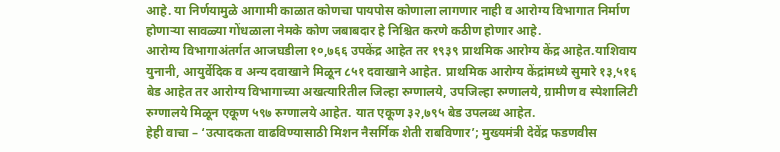आहे. या निर्णयामुळे आगामी काळात कोणचा पायपोस कोणाला लागणार नाही व आरोग्य विभागात निर्माण होणाऱ्या सावळ्या गोंधळाला नेमके कोण जबाबदार हे निश्चित करणे कठीण होणार आहे.
आरोग्य विभागाअंतर्गत आजघडीला १०,७६६ उपकेंद्र आहेत तर १९३९ प्राथमिक आरोग्य केंद्र आहेत.याशिवाय युनानी, आयुर्वेदिक व अन्य दवाखाने मिळून ८५१ दवाखाने आहेत. प्राथमिक आरोग्य केंद्रांमध्ये सुमारे १३,५१६ बेड आहेत तर आरोग्य विभागाच्या अखत्यारितील जिल्हा रुग्णालये, उपजिल्हा रुग्णालये, ग्रामीण व स्पेशालिटी रुग्णालये मिळून एकूण ५९७ रुग्णालये आहेत. यात एकूण ३२,७९५ बेड उपलब्ध आहेत.
हेही वाचा – ‘उत्पादकता वाढविण्यासाठी मिशन नैसर्गिक शेती राबविणार’; मुख्यमंत्री देवेंद्र फडणवीस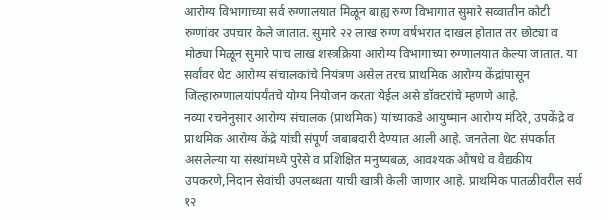आरोग्य विभागाच्या सर्व रुग्णालयात मिळून बाह्य रुग्ण विभागात सुमारे सव्वातीन कोटी रुग्णांवर उपचार केले जातात. सुमारे २२ लाख रुग्ण वर्षभरात दाखल होतात तर छोट्या व मोठ्या मिळून सुमारे पाच लाख शस्त्रक्रिया आरोग्य विभागाच्या रुग्णालयात केल्या जातात. या सर्वांवर थेट आरोग्य संचालकांचे नियंत्रण असेल तरच प्राथमिक आरोग्य केंद्रांपासून जिल्हारुग्णालयांपर्यंतचे योग्य नियोजन करता येईल असे डॉक्टरांचे म्हणणे आहे.
नव्या रचनेनुसार आरोग्य संचालक (प्राथमिक) यांच्याकडे आयुष्मान आरोग्य मंदिरे, उपकेंद्रे व प्राथमिक आरोग्य केंद्रे यांची संपूर्ण जबाबदारी देण्यात आली आहे. जनतेला थेट संपर्कात असलेल्या या संस्थांमध्ये पुरेसे व प्रशिक्षित मनुष्यबळ, आवश्यक औषधे व वैद्यकीय उपकरणे,निदान सेवांची उपलब्धता याची खात्री केली जाणार आहे. प्राथमिक पातळीवरील सर्व १२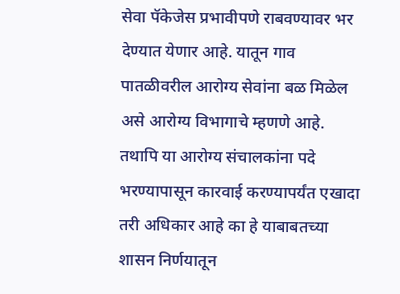सेवा पॅकेजेस प्रभावीपणे राबवण्यावर भर देण्यात येणार आहे. यातून गाव पातळीवरील आरोग्य सेवांना बळ मिळेल असे आरोग्य विभागाचे म्हणणे आहे.
तथापि या आरोग्य संचालकांना पदे भरण्यापासून कारवाई करण्यापर्यंत एखादा तरी अधिकार आहे का हे याबाबतच्या शासन निर्णयातून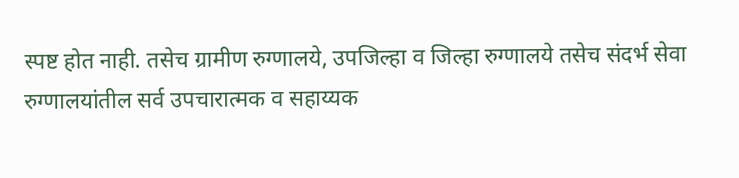स्पष्ट होत नाही. तसेच ग्रामीण रुग्णालये, उपजिल्हा व जिल्हा रुग्णालये तसेच संदर्भ सेवा रुग्णालयांतील सर्व उपचारात्मक व सहाय्यक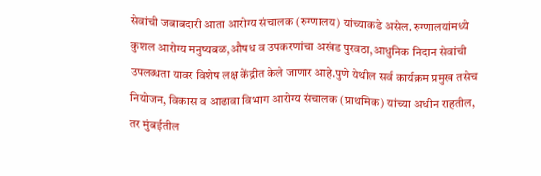सेवांची जबाबदारी आता आरोग्य संचालक (रुग्णालय) यांच्याकडे असेल. रुग्णालयांमध्ये कुशल आरोग्य मनुष्यबळ,औषध व उपकरणांचा अखंड पुरवठा,आधुनिक निदान सेवांची उपलब्धता यावर विशेष लक्ष केंद्रीत केले जाणार आहे.पुणे येथील सर्व कार्यक्रम प्रमुख तसेच नियोजन, विकास व आढावा विभाग आरोग्य संचालक (प्राथमिक) यांच्या अधीन राहतील, तर मुंबईतील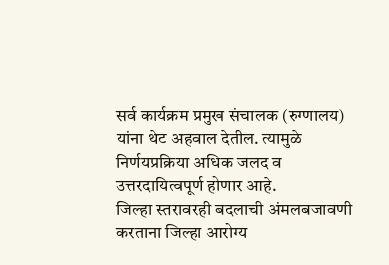सर्व कार्यक्रम प्रमुख संचालक (रुग्णालय) यांना थेट अहवाल देतील. त्यामुळे निर्णयप्रक्रिया अधिक जलद व उत्तरदायित्वपूर्ण होणार आहे.
जिल्हा स्तरावरही बदलाची अंमलबजावणी करताना जिल्हा आरोग्य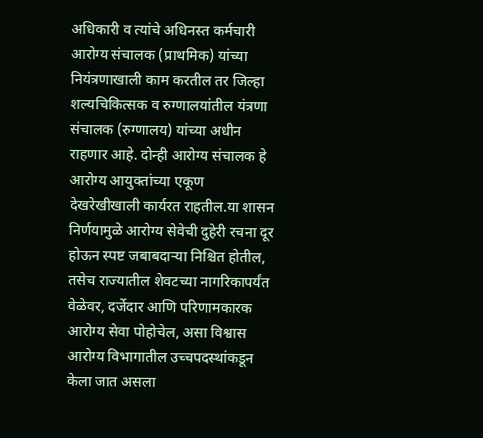अधिकारी व त्यांचे अधिनस्त कर्मचारी आरोग्य संचालक (प्राथमिक) यांच्या नियंत्रणाखाली काम करतील तर जिल्हा शल्यचिकित्सक व रुग्णालयांतील यंत्रणा संचालक (रुग्णालय) यांच्या अधीन राहणार आहे. दोन्ही आरोग्य संचालक हे आरोग्य आयुक्तांच्या एकूण देखरेखीखाली कार्यरत राहतील.या शासन निर्णयामुळे आरोग्य सेवेची दुहेरी रचना दूर होऊन स्पष्ट जबाबदाऱ्या निश्चित होतील, तसेच राज्यातील शेवटच्या नागरिकापर्यंत वेळेवर, दर्जेदार आणि परिणामकारक आरोग्य सेवा पोहोचेल, असा विश्वास आरोग्य विभागातील उच्चपदस्थांकडून केला जात असला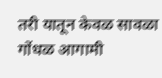तरी यातून केवळ सावळा गोंधळ आगामी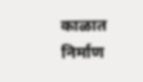काळात निर्माण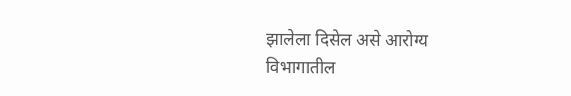झालेला दिसेल असे आरोग्य विभागातील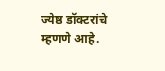ज्येष्ठ डॉक्टरांचे म्हणणे आहे.